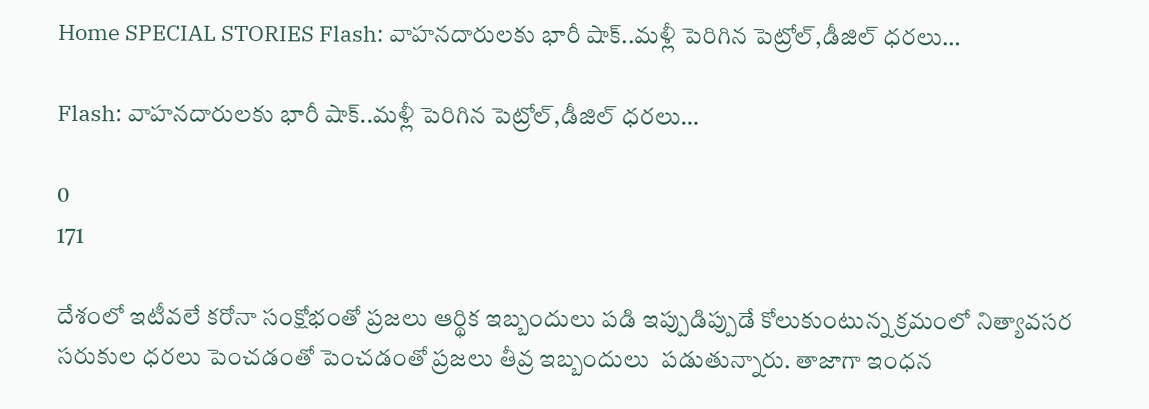Home SPECIAL STORIES Flash: వాహనదారులకు భారీ షాక్‌..మళ్లీ పెరిగిన పెట్రోల్‌,డీజిల్‌ ధరలు…

Flash: వాహనదారులకు భారీ షాక్‌..మళ్లీ పెరిగిన పెట్రోల్‌,డీజిల్‌ ధరలు…

0
171

దేశంలో ఇటీవలే కరోనా సంక్షోభంతో ప్రజలు ఆర్థిక ఇబ్బందులు పడి ఇప్పుడిప్పుడే కోలుకుంటున్న క్రమంలో నిత్యావసర సరుకుల ధరలు పెంచడంతో పెంచడంతో ప్రజలు తీవ్ర ఇబ్బందులు  పడుతున్నారు. తాజాగా ఇంధన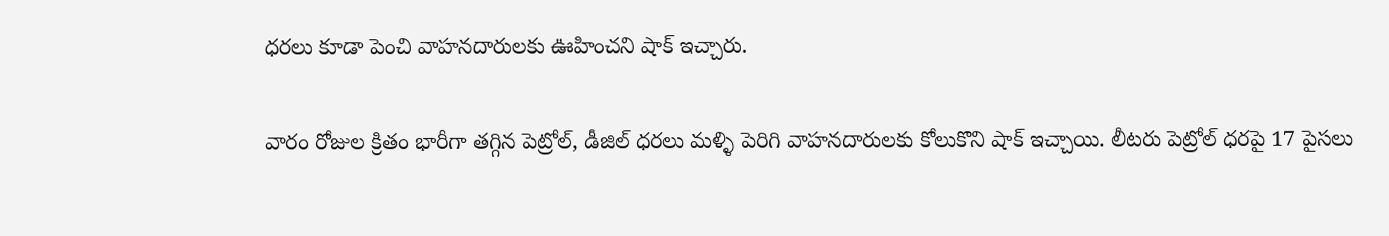ధరలు కూడా పెంచి వాహనదారులకు ఊహించని షాక్ ఇచ్చారు.

వారం రోజుల క్రితం భారీగా తగ్గిన పెట్రోల్, డీజిల్ ధరలు మళ్ళి పెరిగి వాహనదారులకు కోలుకొని షాక్ ఇచ్చాయి. లీటరు పెట్రోల్ ధరపై 17 పైసలు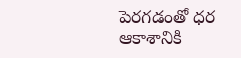పెరగడంతో ధర ఆకాశానికి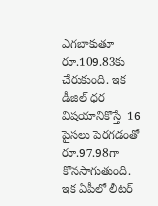ఎగబాకుతూ రూ.109.83కు చేరుకుంది. ఇక డీజిల్ ధర విషయానికొస్తే  16 పైసలు పెరగడంతో రూ.97.98గా కొనసాగుతుంది. ఇక ఏపీలో లీటర్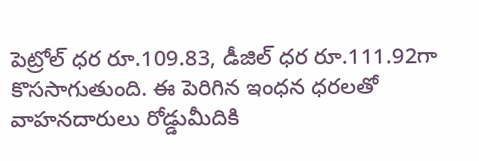పెట్రోల్ ధర రూ.109.83, డీజిల్ ధర రూ.111.92గా కొససాగుతుంది. ఈ పెరిగిన ఇంధన ధరలతో వాహనదారులు రోడ్డుమీదికి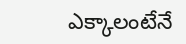ఎక్కాలంటేనే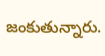జంకుతున్నారు.